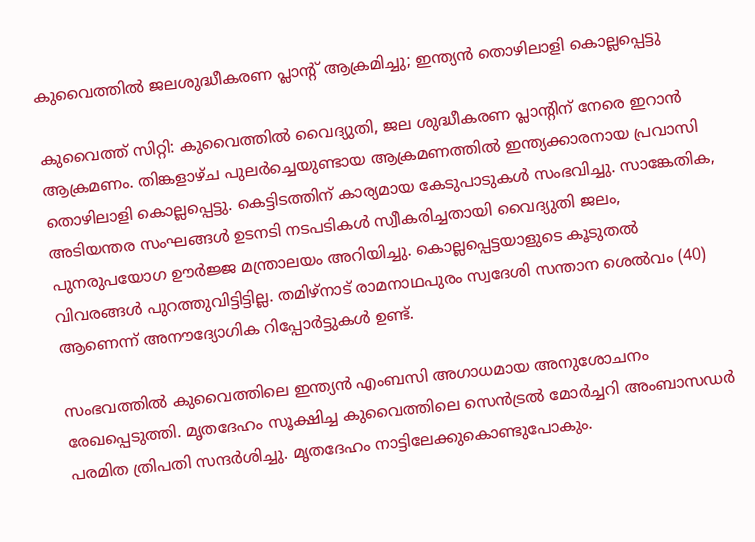കുവൈത്തിൽ ജലശുദ്ധീകരണ പ്ലാന്റ് ആക്രമിച്ചു; ഇന്ത്യൻ തൊഴിലാളി കൊല്ലപ്പെട്ടു

കുവൈത്ത് സിറ്റി: കുവൈത്തിൽ വൈദ്യുതി, ജല ശുദ്ധീകരണ പ്ലാന്റിന് നേരെ ഇറാൻ ആക്രമണം. തിങ്കളാഴ്ച പുലർച്ചെയുണ്ടായ ആക്രമണത്തിൽ ഇന്ത്യക്കാരനായ പ്രവാസി തൊഴിലാളി കൊല്ലപ്പെട്ടു. കെട്ടിടത്തിന് കാര്യമായ കേടുപാടുകൾ സംഭവിച്ചു. സാങ്കേതിക, അടിയന്തര സംഘങ്ങൾ ഉടനടി നടപടികൾ സ്വീകരിച്ചതായി വൈദ്യുതി ജലം, പുനരുപയോഗ ഊർജ്ജ മന്ത്രാലയം അറിയിച്ചു. കൊല്ലപ്പെട്ടയാളുടെ കൂടുതൽ വിവരങ്ങൾ പുറത്തുവിട്ടിട്ടില്ല. തമിഴ്നാട് രാമനാഥപുരം സ്വദേശി സന്താന ശെൽവം (40) ആണെന്ന് അനൗദ്യോഗിക റിപ്പോർട്ടുകൾ ഉണ്ട്.

സംഭവത്തിൽ കുവൈത്തിലെ ഇന്ത്യൻ എംബസി അഗാധമായ അനുശോചനം രേഖപ്പെടുത്തി. മൃതദേഹം സൂക്ഷിച്ച കുവൈത്തിലെ സെൻട്രൽ മോർച്ചറി അംബാസഡർ പരമിത ത്രിപതി സന്ദർശിച്ചു. മൃതദേഹം നാട്ടിലേക്കുകൊണ്ടുപോകും.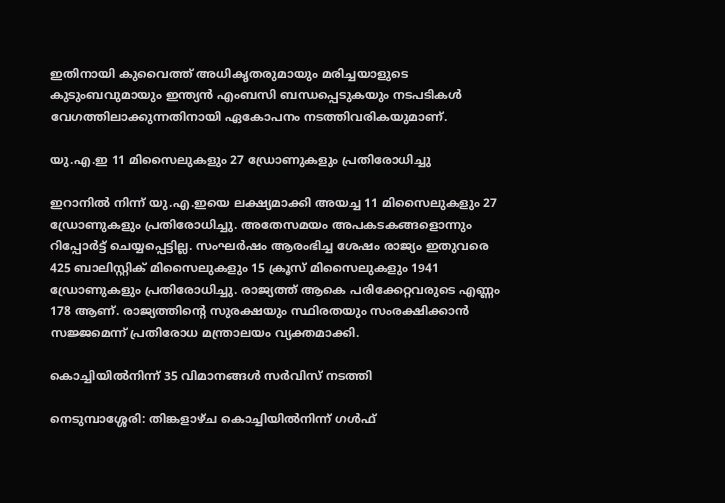ഇതിനായി കുവൈത്ത് അധികൃതരുമായും മരിച്ചയാളുടെ കുടുംബവുമായും ഇന്ത്യൻ എംബസി ബന്ധപ്പെടുകയും നടപടികൾ വേഗത്തിലാക്കുന്നതിനായി ഏകോപനം നടത്തിവരികയുമാണ്.

യു.എ.ഇ 11 മിസൈലുകളും 27 ഡ്രോണുകളും പ്രതിരോധിച്ചു

ഇറാനിൽ നിന്ന് യു.എ.ഇയെ ലക്ഷ്യമാക്കി അയച്ച 11 മിസൈലുകളും 27 ഡ്രോണുകളും പ്രതിരോധിച്ചു. അതേസമയം അപകടകങ്ങളൊന്നും റിപ്പോർട്ട് ചെയ്യപ്പെട്ടില്ല. സംഘർഷം ആരംഭിച്ച ശേഷം രാജ്യം ഇതുവരെ 425 ബാലിസ്റ്റിക് മിസൈലുകളും 15 ക്രൂസ് മിസൈലുകളും 1941 ഡ്രോണുകളും പ്രതിരോധിച്ചു. രാജ്യത്ത് ആകെ പരിക്കേറ്റവരുടെ എണ്ണം 178 ആണ്. രാജ്യത്തിന്റെ സുരക്ഷയും സ്ഥിരതയും സംരക്ഷിക്കാൻ സജ്ജമെന്ന് പ്രതിരോധ മന്ത്രാലയം വ്യക്തമാക്കി.

കൊച്ചിയിൽനിന്ന് 35 വിമാനങ്ങൾ സർവിസ് നടത്തി

നെടുമ്പാശ്ശേരി: തിങ്കളാഴ്ച കൊച്ചിയിൽനിന്ന് ഗൾഫ്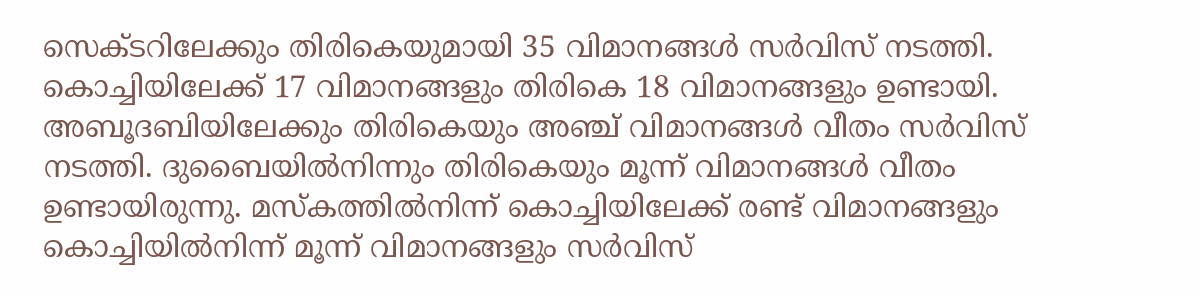സെക്‌ടറിലേക്കും തിരികെയുമായി 35 വിമാനങ്ങൾ സർവിസ് നടത്തി. കൊച്ചിയിലേക്ക് 17 വിമാനങ്ങളും തിരികെ 18 വിമാനങ്ങളും ഉണ്ടായി. അബൂദബിയിലേക്കും തിരികെയും അഞ്ച് വിമാനങ്ങൾ വീതം സർവിസ് നടത്തി. ദുബൈയിൽനിന്നും തിരികെയും മൂന്ന് വിമാനങ്ങൾ വീതം ഉണ്ടായിരുന്നു. മസ്‌കത്തിൽനിന്ന് കൊച്ചിയിലേക്ക് രണ്ട് വിമാനങ്ങളും കൊച്ചിയിൽനിന്ന് മൂന്ന് വിമാനങ്ങളും സർവിസ്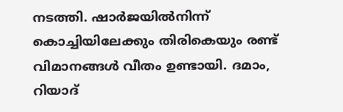നടത്തി. ഷാർജയിൽനിന്ന് കൊച്ചിയിലേക്കും തിരികെയും രണ്ട് വിമാനങ്ങൾ വീതം ഉണ്ടായി. ദമാം, റിയാദ്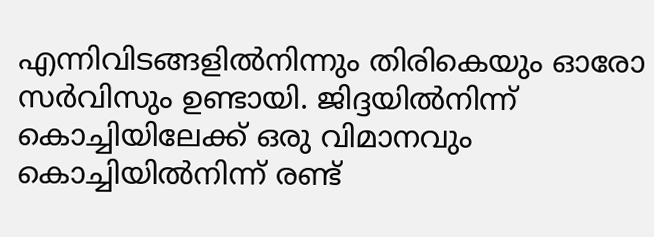എന്നിവിടങ്ങളിൽനിന്നും തിരികെയും ഓരോ സർവിസും ഉണ്ടായി. ജിദ്ദയിൽനിന്ന് കൊച്ചിയിലേക്ക് ഒരു വിമാനവും കൊച്ചിയിൽനിന്ന് രണ്ട്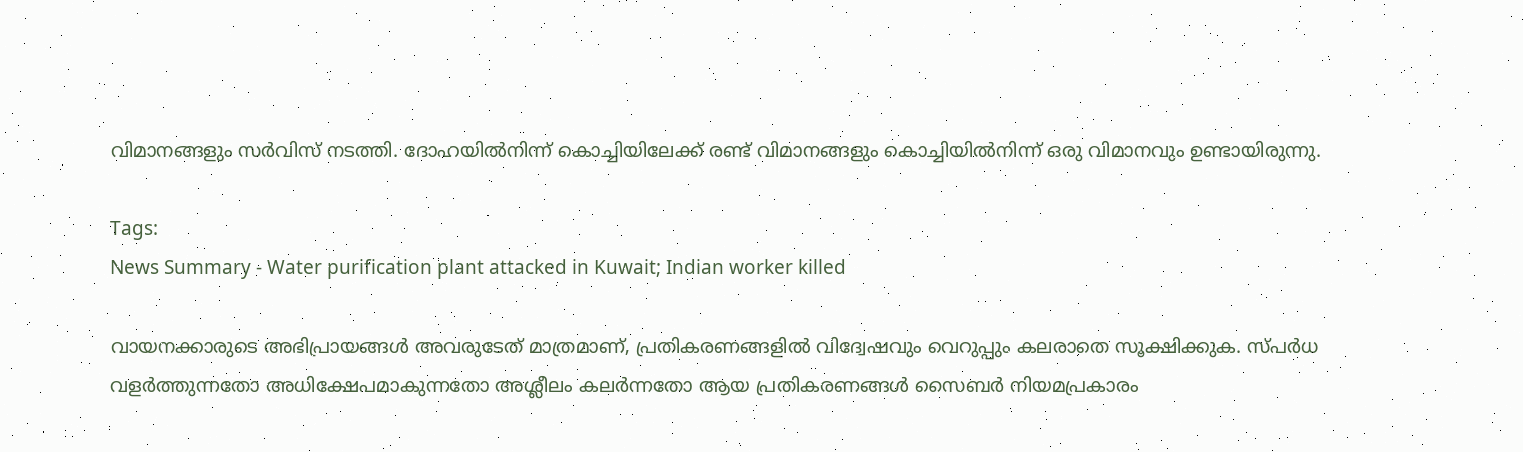വിമാനങ്ങളും സർവിസ് നടത്തി. ദോഹയിൽനിന്ന് കൊച്ചിയിലേക്ക് രണ്ട് വിമാനങ്ങളും കൊച്ചിയിൽനിന്ന് ഒരു വിമാനവും ഉണ്ടായിരുന്നു.

Tags:
News Summary - Water purification plant attacked in Kuwait; Indian worker killed

വായനക്കാരുടെ അഭിപ്രായങ്ങള്‍ അവരുടേത് മാത്രമാണ്, പ്രതികരണങ്ങളിൽ വിദ്വേഷവും വെറുപ്പും കലരാതെ സൂക്ഷിക്കുക. സ്പർധ വളർത്തുന്നതോ അധിക്ഷേപമാകുന്നതോ അശ്ലീലം കലർന്നതോ ആയ പ്രതികരണങ്ങൾ സൈബർ നിയമപ്രകാരം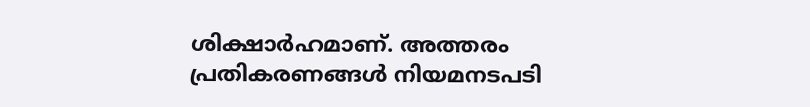ശിക്ഷാർഹമാണ്. അത്തരം പ്രതികരണങ്ങൾ നിയമനടപടി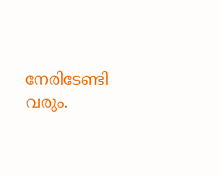നേരിടേണ്ടി വരും.